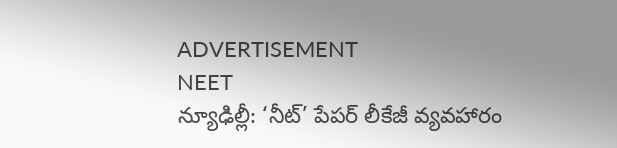ADVERTISEMENT
NEET
న్యూఢిల్లీ: ‘నీట్’ పేపర్ లీకేజీ వ్యవహారం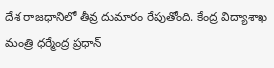దేశ రాజధానిలో తీవ్ర దుమారం రేపుతోంది. కేంద్ర విద్యాశాఖ మంత్రి ధర్మేంద్ర ప్రధాన్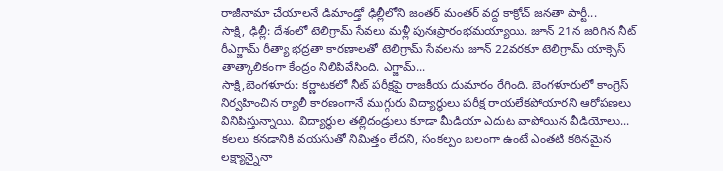రాజీనామా చేయాలనే డిమాండ్తో ఢిల్లీలోని జంతర్ మంతర్ వద్ద కాక్రోచ్ జనతా పార్టీ...
సాక్షి, ఢిల్లీ: దేశంలో టెలిగ్రామ్ సేవలు మళ్లీ పునఃప్రారంభమయ్యాయి. జూన్ 21న జరిగిన నీట్ రీఎగ్జామ్ రీత్యా భద్రతా కారణాలతో టెలిగ్రామ్ సేవలను జూన్ 22వరకూ టెలిగ్రామ్ యాక్సెస్ తాత్కాలికంగా కేంద్రం నిలిపివేసింది. ఎగ్జామ్...
సాక్షి,బెంగళూరు: కర్ణాటకలో నీట్ పరీక్షపై రాజకీయ దుమారం రేగింది. బెంగళూరులో కాంగ్రెస్ నిర్వహించిన ర్యాలీ కారణంగానే ముగ్గురు విద్యార్థులు పరీక్ష రాయలేకపోయారని ఆరోపణలు వినిపిస్తున్నాయి. విద్యార్థుల తల్లిదండ్రులు కూడా మీడియా ఎదుట వాపోయిన వీడియోలు...
కలలు కనడానికి వయసుతో నిమిత్తం లేదని, సంకల్పం బలంగా ఉంటే ఎంతటి కఠినమైన లక్ష్యాన్నైనా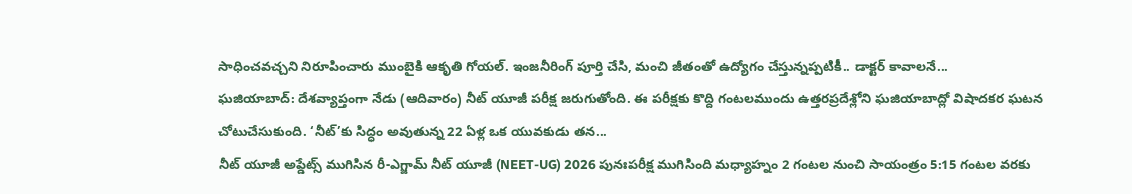సాధించవచ్చని నిరూపించారు ముంబైకి ఆకృతి గోయల్. ఇంజనీరింగ్ పూర్తి చేసి, మంచి జీతంతో ఉద్యోగం చేస్తున్నప్పటికీ.. డాక్టర్ కావాలనే...
ఘజియాబాద్: దేశవ్యాప్తంగా నేడు (ఆదివారం) నీట్ యూజీ పరీక్ష జరుగుతోంది. ఈ పరీక్షకు కొద్ది గంటలముందు ఉత్తరప్రదేశ్లోని ఘజియాబాద్లో విషాదకర ఘటన చోటుచేసుకుంది. ‘నీట్’కు సిద్ధం అవుతున్న 22 ఏళ్ల ఒక యువకుడు తన...
నీట్ యూజీ అప్డేట్స్ ముగిసిన రీ-ఎగ్జామ్ నీట్ యూజీ (NEET-UG) 2026 పునఃపరీక్ష ముగిసింది మధ్యాహ్నం 2 గంటల నుంచి సాయంత్రం 5:15 గంటల వరకు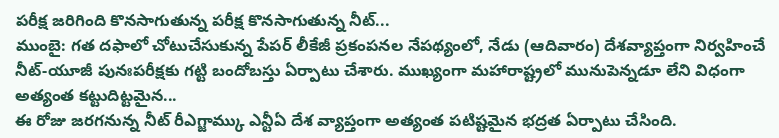పరీక్ష జరిగింది కొనసాగుతున్న పరీక్ష కొనసాగుతున్న నీట్...
ముంబై: గత దఫాలో చోటుచేసుకున్న పేపర్ లీకేజీ ప్రకంపనల నేపథ్యంలో, నేడు (ఆదివారం) దేశవ్యాప్తంగా నిర్వహించే నీట్-యూజీ పునఃపరీక్షకు గట్టి బందోబస్తు ఏర్పాటు చేశారు. ముఖ్యంగా మహారాష్ట్రలో మునుపెన్నడూ లేని విధంగా అత్యంత కట్టుదిట్టమైన...
ఈ రోజు జరగనున్న నీట్ రీఎగ్జామ్కు ఎన్టీఏ దేశ వ్యాప్తంగా అత్యంత పటిష్టమైన భద్రత ఏర్పాటు చేసింది.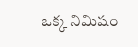ఒక్క నిమిషం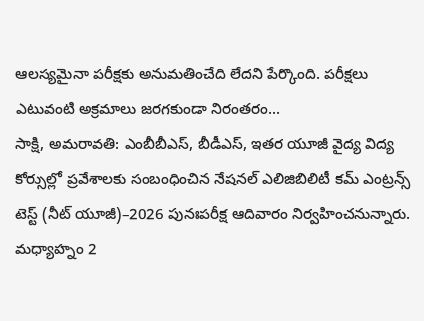ఆలస్యమైనా పరీక్షకు అనుమతించేది లేదని పేర్కొంది. పరీక్షలు ఎటువంటి అక్రమాలు జరగకుండా నిరంతరం...
సాక్షి, అమరావతి: ఎంబీబీఎస్, బీడీఎస్, ఇతర యూజీ వైద్య విద్య కోర్సుల్లో ప్రవేశాలకు సంబంధించిన నేషనల్ ఎలిజిబిలిటీ కమ్ ఎంట్రన్స్ టెస్ట్ (నీట్ యూజీ)–2026 పునఃపరీక్ష ఆదివారం నిర్వహించనున్నారు. మధ్యాహ్నం 2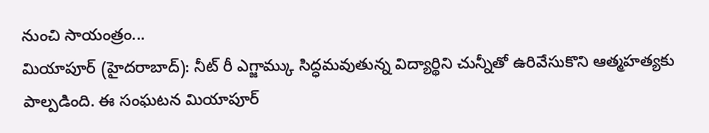నుంచి సాయంత్రం...
మియాపూర్ (హైదరాబాద్): నీట్ రీ ఎగ్జామ్కు సిద్ధమవుతున్న విద్యార్థిని చున్నీతో ఉరివేసుకొని ఆత్మహత్యకు పాల్పడింది. ఈ సంఘటన మియాపూర్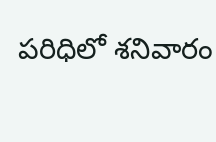పరిధిలో శనివారం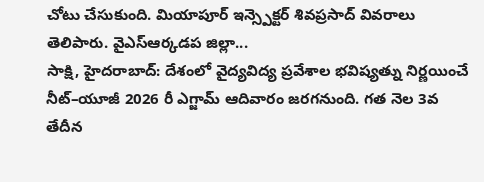చోటు చేసుకుంది. మియాపూర్ ఇన్స్పెక్టర్ శివప్రసాద్ వివరాలు తెలిపారు. వైఎస్ఆర్కడప జిల్లా...
సాక్షి, హైదరాబాద్: దేశంలో వైద్యవిద్య ప్రవేశాల భవిష్యత్ను నిర్ణయించే నీట్–యూజీ 2026 రీ ఎగ్జామ్ ఆదివారం జరగనుంది. గత నెల 3వ తేదీన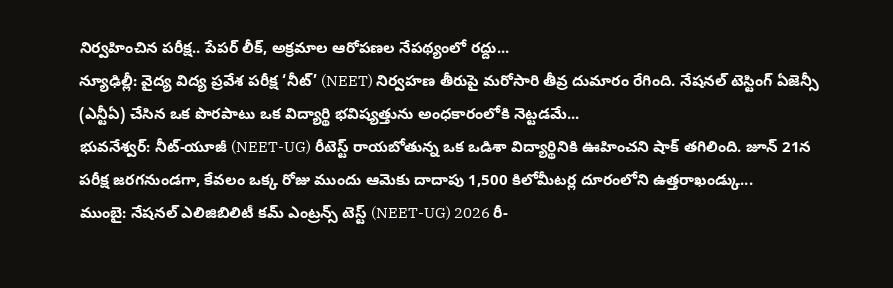నిర్వహించిన పరీక్ష.. పేపర్ లీక్, అక్రమాల ఆరోపణల నేపథ్యంలో రద్దు...
న్యూఢిల్లీ: వైద్య విద్య ప్రవేశ పరీక్ష ‘నీట్’ (NEET) నిర్వహణ తీరుపై మరోసారి తీవ్ర దుమారం రేగింది. నేషనల్ టెస్టింగ్ ఏజెన్సీ (ఎన్టీఏ) చేసిన ఒక పొరపాటు ఒక విద్యార్థి భవిష్యత్తును అంధకారంలోకి నెట్టడమే...
భువనేశ్వర్: నీట్-యూజీ (NEET-UG) రీటెస్ట్ రాయబోతున్న ఒక ఒడిశా విద్యార్థినికి ఊహించని షాక్ తగిలింది. జూన్ 21న పరీక్ష జరగనుండగా, కేవలం ఒక్క రోజు ముందు ఆమెకు దాదాపు 1,500 కిలోమీటర్ల దూరంలోని ఉత్తరాఖండ్కు...
ముంబై: నేషనల్ ఎలిజిబిలిటీ కమ్ ఎంట్రన్స్ టెస్ట్ (NEET-UG) 2026 రీ-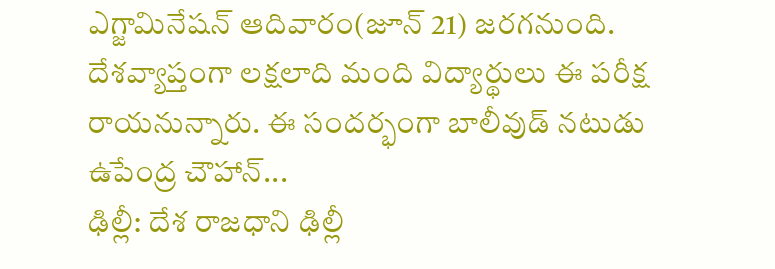ఎగ్జామినేషన్ ఆదివారం(జూన్ 21) జరగనుంది. దేశవ్యాప్తంగా లక్షలాది మంది విద్యార్థులు ఈ పరీక్ష రాయనున్నారు. ఈ సందర్భంగా బాలీవుడ్ నటుడు ఉపేంద్ర చౌహాన్...
ఢిల్లీ: దేశ రాజధాని ఢిల్లీ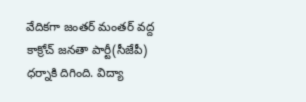వేదికగా జంతర్ మంతర్ వద్ద కాక్రోచ్ జనతా పార్టీ(సీజేపీ) ధర్నాకి దిగింది. విద్యా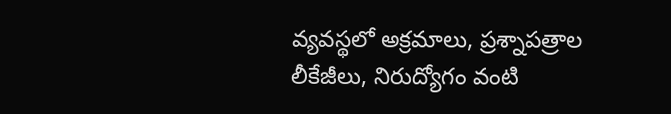వ్యవస్థలో అక్రమాలు, ప్రశ్నాపత్రాల లీకేజీలు, నిరుద్యోగం వంటి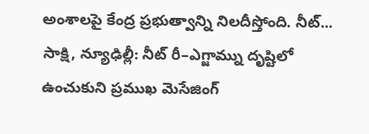అంశాలపై కేంద్ర ప్రభుత్వాన్ని నిలదీస్తోంది. నీట్...
సాక్షి, న్యూఢిల్లీ: నీట్ రీ–ఎగ్జామ్ను దృష్టిలో ఉంచుకుని ప్రముఖ మెసేజింగ్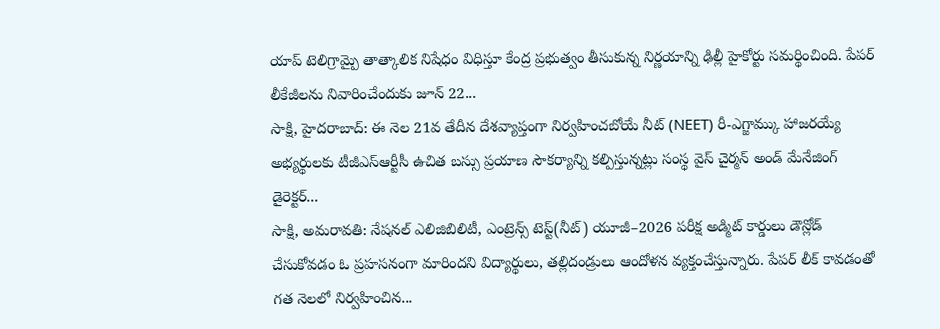యాప్ టెలిగ్రామ్పై తాత్కాలిక నిషేధం విధిస్తూ కేంద్ర ప్రభుత్వం తీసుకున్న నిర్ణయాన్ని ఢిల్లీ హైకోర్టు సమర్థించింది. పేపర్ లీకేజీలను నివారించేందుకు జూన్ 22...
సాక్షి, హైదరాబాద్: ఈ నెల 21వ తేదీన దేశవ్యాప్తంగా నిర్వహించబోయే నీట్ (NEET) రీ-ఎగ్జామ్కు హాజరయ్యే అభ్యర్థులకు టీజీఎస్ఆర్టీసీ ఉచిత బస్సు ప్రయాణ సౌకర్యాన్ని కల్పిస్తున్నట్లు సంస్థ వైస్ చైర్మన్ అండ్ మేనేజింగ్ డైరెక్టర్...
సాక్షి, అమరావతి: నేషనల్ ఎలిజిబిలిటీ, ఎంట్రెన్స్ టెస్ట్(నీట్) యూజీ–2026 పరీక్ష అడ్మిట్ కార్డులు డౌన్లోడ్ చేసుకోవడం ఓ ప్రహసనంగా మారిందని విద్యార్థులు, తల్లిదండ్రులు ఆందోళన వ్యక్తంచేస్తున్నారు. పేపర్ లీక్ కావడంతో గత నెలలో నిర్వహించిన...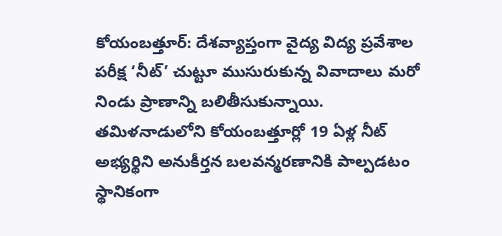కోయంబత్తూర్: దేశవ్యాప్తంగా వైద్య విద్య ప్రవేశాల పరీక్ష ‘నీట్’ చుట్టూ ముసురుకున్న వివాదాలు మరో నిండు ప్రాణాన్ని బలితీసుకున్నాయి. తమిళనాడులోని కోయంబత్తూర్లో 19 ఏళ్ల నీట్ అభ్యర్థిని అనుకీర్తన బలవన్మరణానికి పాల్పడటం స్థానికంగా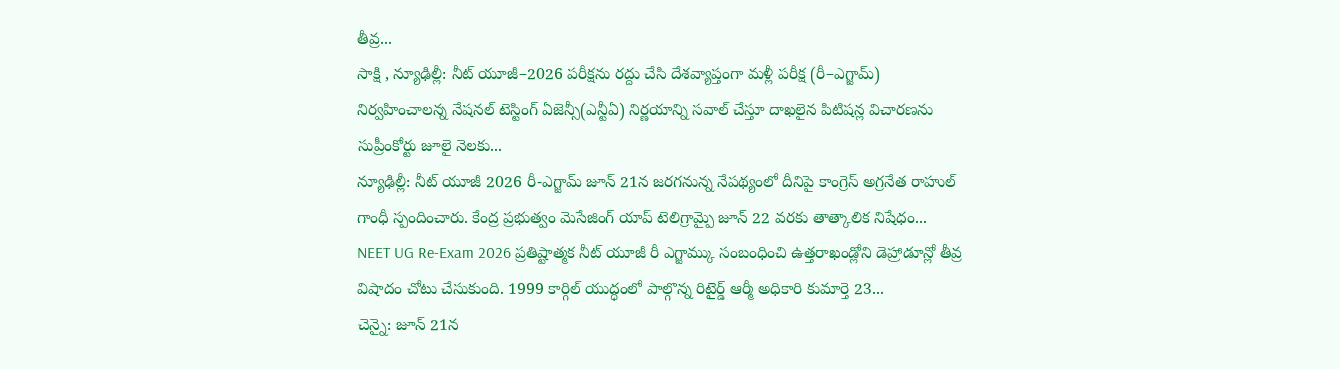తీవ్ర...
సాక్షి , న్యూఢిల్లీ: నీట్ యూజీ–2026 పరీక్షను రద్దు చేసి దేశవ్యాప్తంగా మళ్లీ పరీక్ష (రీ–ఎగ్జామ్) నిర్వహించాలన్న నేషనల్ టెస్టింగ్ ఏజెన్సీ(ఎన్టీఏ) నిర్ణయాన్ని సవాల్ చేస్తూ దాఖలైన పిటిషన్ల విచారణను సుప్రీంకోర్టు జూలై నెలకు...
న్యూఢిల్లీ: నీట్ యూజీ 2026 రీ-ఎగ్జామ్ జూన్ 21న జరగనున్న నేపథ్యంలో దీనిపై కాంగ్రెస్ అగ్రనేత రాహుల్ గాంధీ స్పందించారు. కేంద్ర ప్రభుత్వం మెసేజింగ్ యాప్ టెలిగ్రామ్పై జూన్ 22 వరకు తాత్కాలిక నిషేధం...
NEET UG Re-Exam 2026 ప్రతిష్టాత్మక నీట్ యూజీ రీ ఎగ్జామ్కు సంబంధించి ఉత్తరాఖండ్లోని డెహ్రాడూన్లో తీవ్ర విషాదం చోటు చేసుకుంది. 1999 కార్గిల్ యుద్ధంలో పాల్గొన్న రిటైర్డ్ ఆర్మీ అధికారి కుమార్తె 23...
చెన్నై: జూన్ 21న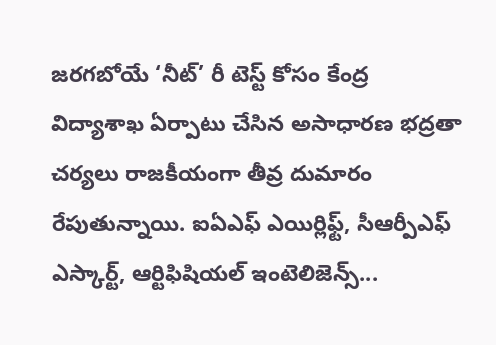జరగబోయే ‘నీట్’ రీ టెస్ట్ కోసం కేంద్ర విద్యాశాఖ ఏర్పాటు చేసిన అసాధారణ భద్రతా చర్యలు రాజకీయంగా తీవ్ర దుమారం రేపుతున్నాయి. ఐఏఎఫ్ ఎయిర్లిఫ్ట్, సీఆర్పీఎఫ్ ఎస్కార్ట్, ఆర్టిఫిషియల్ ఇంటెలిజెన్స్...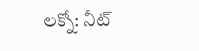లక్నో: నీట్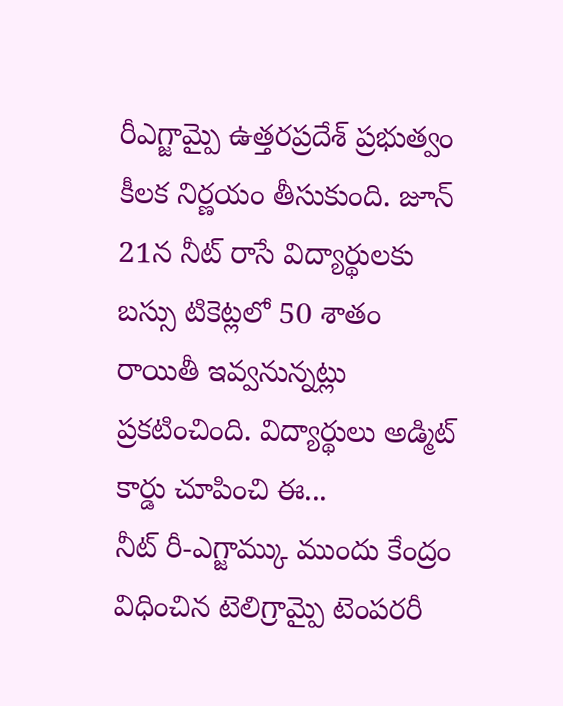రీఎగ్జామ్పై ఉత్తరప్రదేశ్ ప్రభుత్వం కీలక నిర్ణయం తీసుకుంది. జూన్ 21న నీట్ రాసే విద్యార్థులకు బస్సు టికెట్లలో 50 శాతం రాయితీ ఇవ్వనున్నట్లు ప్రకటించింది. విద్యార్థులు అడ్మిట్ కార్డు చూపించి ఈ...
నీట్ రీ-ఎగ్జామ్కు ముందు కేంద్రం విధించిన టెలిగ్రామ్పై టెంపరరీ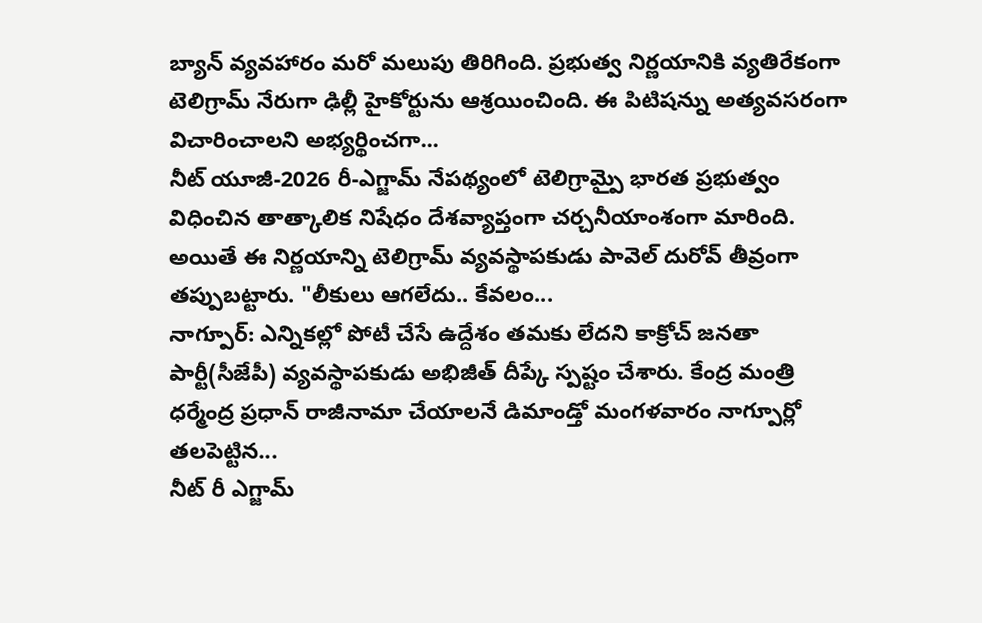బ్యాన్ వ్యవహారం మరో మలుపు తిరిగింది. ప్రభుత్వ నిర్ణయానికి వ్యతిరేకంగా టెలిగ్రామ్ నేరుగా ఢిల్లీ హైకోర్టును ఆశ్రయించింది. ఈ పిటిషన్ను అత్యవసరంగా విచారించాలని అభ్యర్థించగా...
నీట్ యూజీ-2026 రీ-ఎగ్జామ్ నేపథ్యంలో టెలిగ్రామ్పై భారత ప్రభుత్వం విధించిన తాత్కాలిక నిషేధం దేశవ్యాప్తంగా చర్చనీయాంశంగా మారింది. అయితే ఈ నిర్ణయాన్ని టెలిగ్రామ్ వ్యవస్థాపకుడు పావెల్ దురోవ్ తీవ్రంగా తప్పుబట్టారు. "లీకులు ఆగలేదు.. కేవలం...
నాగ్పూర్: ఎన్నికల్లో పోటీ చేసే ఉద్దేశం తమకు లేదని కాక్రోచ్ జనతా పార్టీ(సీజేపీ) వ్యవస్థాపకుడు అభిజీత్ దీప్కే స్పష్టం చేశారు. కేంద్ర మంత్రి ధర్మేంద్ర ప్రధాన్ రాజీనామా చేయాలనే డిమాండ్తో మంగళవారం నాగ్పూర్లో తలపెట్టిన...
నీట్ రీ ఎగ్జామ్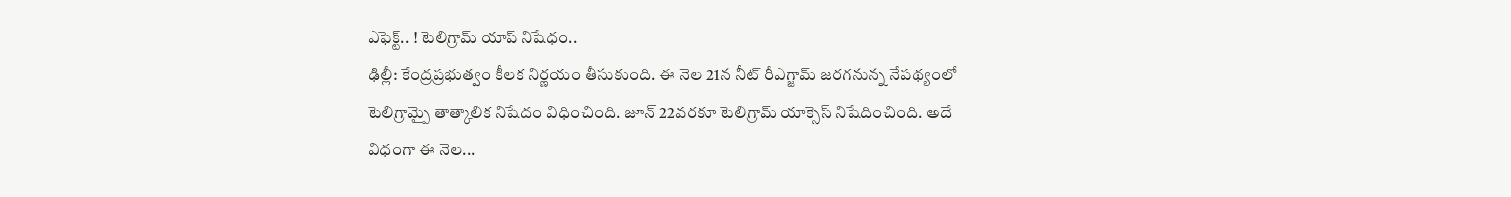ఎఫెక్ట్.. ! టెలిగ్రామ్ యాప్ నిషేధం..
ఢిల్లీ: కేంద్రప్రభుత్వం కీలక నిర్ణయం తీసుకుంది. ఈ నెల 21న నీట్ రీఎగ్జామ్ జరగనున్న నేపథ్యంలో టెలిగ్రామ్పై తాత్కాలిక నిషేదం విధించింది. జూన్ 22వరకూ టెలిగ్రామ్ యాక్సెస్ నిషేదించింది. అదే విధంగా ఈ నెల...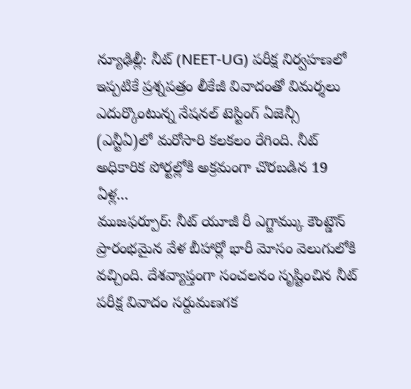న్యూఢిల్లీ: నీట్ (NEET-UG) పరీక్ష నిర్వహణలో ఇప్పటికే ప్రశ్నపత్రం లీకేజీ వివాదంతో విమర్శలు ఎదుర్కొంటున్న నేషనల్ టెస్టింగ్ ఏజెన్సీ (ఎన్టీఏ)లో మరోసారి కలకలం రేగింది. నీట్ అధికారిక పోర్టల్లోకి అక్రమంగా చొరబడిన 19 ఏళ్ల...
ముజఫర్పూర్: నీట్ యూజీ రీ ఎగ్జామ్కు కౌంట్డౌన్ ప్రారంభమైన వేళ బీహార్లో భారీ మోసం వెలుగులోకి వచ్చింది. దేశవ్యాప్తంగా సంచలనం సృష్టించిన నీట్ పరీక్ష వివాదం సర్దుమణగక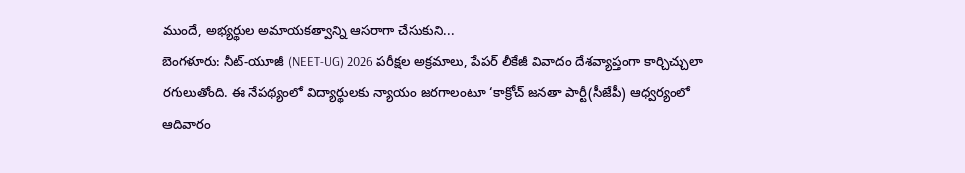ముందే, అభ్యర్థుల అమాయకత్వాన్ని ఆసరాగా చేసుకుని...
బెంగళూరు: నీట్-యూజీ (NEET-UG) 2026 పరీక్షల అక్రమాలు, పేపర్ లీకేజీ వివాదం దేశవ్యాప్తంగా కార్చిచ్చులా రగులుతోంది. ఈ నేపథ్యంలో విద్యార్థులకు న్యాయం జరగాలంటూ ‘కాక్రోచ్ జనతా పార్టీ(సీజేపీ) ఆధ్వర్యంలో ఆదివారం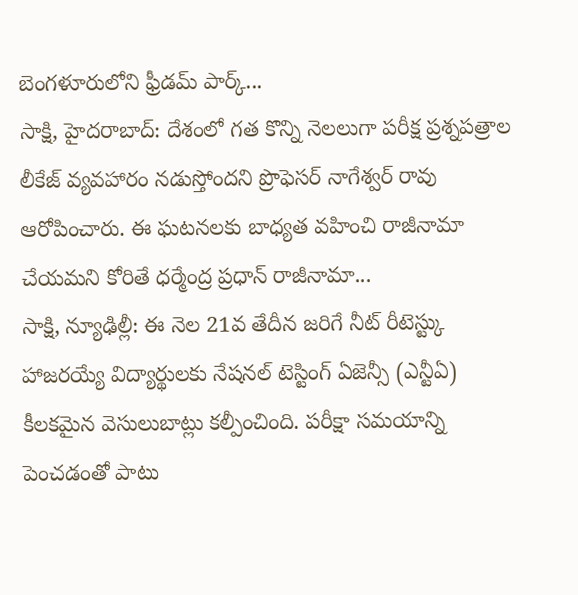బెంగళూరులోని ఫ్రీడమ్ పార్క్...
సాక్షి, హైదరాబాద్: దేశంలో గత కొన్ని నెలలుగా పరీక్ష ప్రశ్నపత్రాల లీకేజ్ వ్యవహారం నడుస్తోందని ప్రొఫెసర్ నాగేశ్వర్ రావు ఆరోపించారు. ఈ ఘటనలకు బాధ్యత వహించి రాజీనామా చేయమని కోరితే ధర్మేంద్ర ప్రధాన్ రాజీనామా...
సాక్షి, న్యూఢిల్లీ: ఈ నెల 21వ తేదీన జరిగే నీట్ రీటెస్ట్కు హాజరయ్యే విద్యార్థులకు నేషనల్ టెస్టింగ్ ఏజెన్సీ (ఎన్టీఏ) కీలకమైన వెసులుబాట్లు కల్పీంచింది. పరీక్షా సమయాన్ని పెంచడంతో పాటు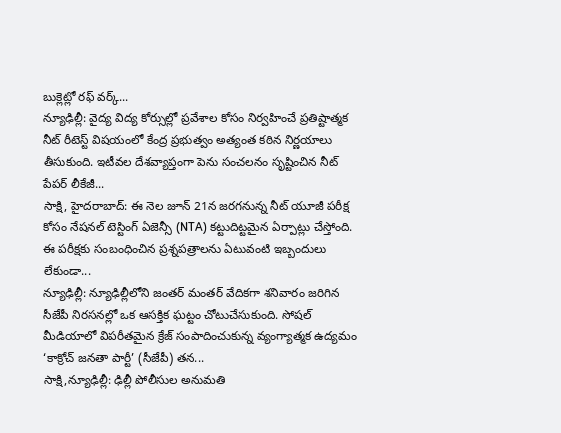బుక్లెట్లో రఫ్ వర్క్...
న్యూఢిల్లీ: వైద్య విద్య కోర్సుల్లో ప్రవేశాల కోసం నిర్వహించే ప్రతిష్టాత్మక నీట్ రీటెస్ట్ విషయంలో కేంద్ర ప్రభుత్వం అత్యంత కఠిన నిర్ణయాలు తీసుకుంది. ఇటీవల దేశవ్యాప్తంగా పెను సంచలనం సృష్టించిన నీట్ పేపర్ లీకేజీ...
సాక్షి, హైదరాబాద్: ఈ నెల జూన్ 21న జరగనున్న నీట్ యూజీ పరీక్ష కోసం నేషనల్ టెస్టింగ్ ఏజెన్సీ (NTA) కట్టుదిట్టమైన ఏర్పాట్లు చేస్తోంది. ఈ పరీక్షకు సంబంధించిన ప్రశ్నపత్రాలను ఏటువంటి ఇబ్బందులు లేకుండా...
న్యూఢిల్లీ: న్యూఢిల్లీలోని జంతర్ మంతర్ వేదికగా శనివారం జరిగిన సీజేపీ నిరసనల్లో ఒక ఆసక్తిక ఘట్టం చోటుచేసుకుంది. సోషల్ మీడియాలో విపరీతమైన క్రేజ్ సంపాదించుకున్న వ్యంగ్యాత్మక ఉద్యమం ‘కాక్రోచ్ జనతా పార్టీ’ (సీజేపీ) తన...
సాక్షి,న్యూఢిల్లీ: ఢిల్లీ పోలీసుల అనుమతి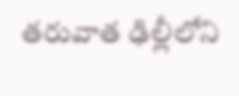తరువాత ఢిల్లీలోని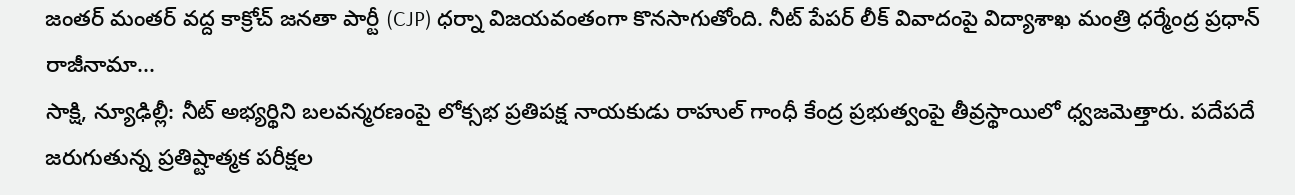జంతర్ మంతర్ వద్ద కాక్రోచ్ జనతా పార్టీ (CJP) ధర్నా విజయవంతంగా కొనసాగుతోంది. నీట్ పేపర్ లీక్ వివాదంపై విద్యాశాఖ మంత్రి ధర్మేంద్ర ప్రధాన్ రాజీనామా...
సాక్షి, న్యూఢిల్లీ: నీట్ అభ్యర్థిని బలవన్మరణంపై లోక్సభ ప్రతిపక్ష నాయకుడు రాహుల్ గాంధీ కేంద్ర ప్రభుత్వంపై తీవ్రస్థాయిలో ధ్వజమెత్తారు. పదేపదే జరుగుతున్న ప్రతిష్టాత్మక పరీక్షల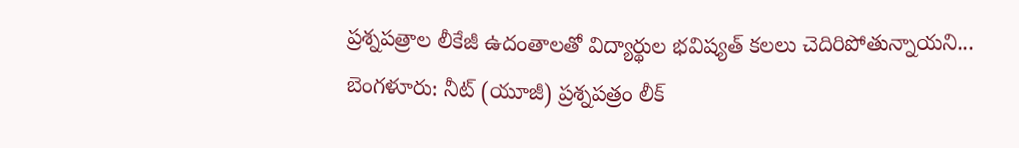ప్రశ్నపత్రాల లీకేజీ ఉదంతాలతో విద్యార్థుల భవిష్యత్ కలలు చెదిరిపోతున్నాయని...
బెంగళూరు: నీట్ (యూజీ) ప్రశ్నపత్రం లీక్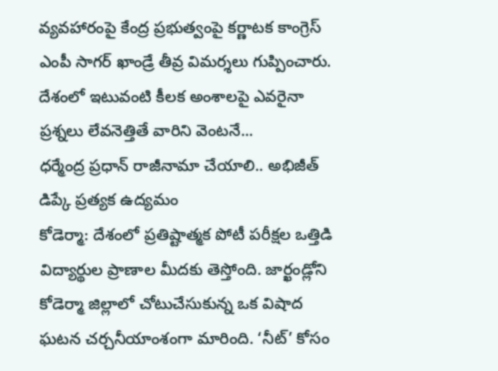వ్యవహారంపై కేంద్ర ప్రభుత్వంపై కర్ణాటక కాంగ్రెస్ ఎంపీ సాగర్ ఖాండ్రే తీవ్ర విమర్శలు గుప్పించారు. దేశంలో ఇటువంటి కీలక అంశాలపై ఎవరైనా ప్రశ్నలు లేవనెత్తితే వారిని వెంటనే...
ధర్మేంద్ర ప్రధాన్ రాజీనామా చేయాలి.. అభిజీత్ డిప్కే ప్రత్యక ఉద్యమం
కోడెర్మా: దేశంలో ప్రతిష్టాత్మక పోటీ పరీక్షల ఒత్తిడి విద్యార్థుల ప్రాణాల మీదకు తెస్తోంది. జార్ఖండ్లోని కోడెర్మా జిల్లాలో చోటుచేసుకున్న ఒక విషాద ఘటన చర్చనీయాంశంగా మారింది. ‘నీట్’ కోసం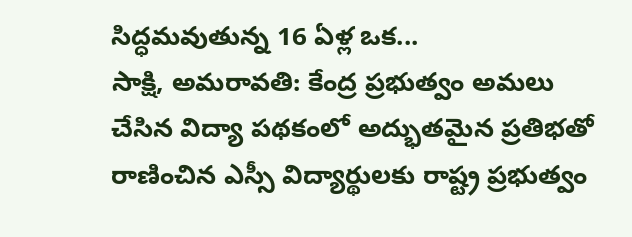సిద్ధమవుతున్న 16 ఏళ్ల ఒక...
సాక్షి, అమరావతి: కేంద్ర ప్రభుత్వం అమలు చేసిన విద్యా పథకంలో అద్భుతమైన ప్రతిభతో రాణించిన ఎస్సీ విద్యార్థులకు రాష్ట్ర ప్రభుత్వం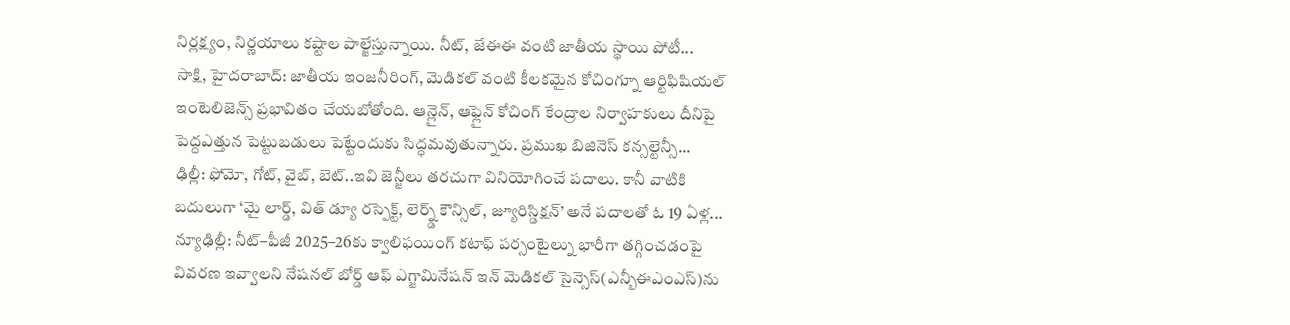నిర్లక్ష్యం, నిర్ణయాలు కష్టాల పాల్జేస్తున్నాయి. నీట్, జేఈఈ వంటి జాతీయ స్థాయి పోటీ...
సాక్షి, హైదరాబాద్: జాతీయ ఇంజనీరింగ్, మెడికల్ వంటి కీలకమైన కోచింగ్నూ ఆర్టిఫిషియల్ ఇంటెలిజెన్స్ ప్రభావితం చేయబోతోంది. ఆన్లైన్, ఆఫ్లైన్ కోచింగ్ కేంద్రాల నిర్వాహకులు దీనిపై పెద్దఎత్తున పెట్టుబడులు పెట్టేందుకు సిద్ధమవుతున్నారు. ప్రముఖ బిజినెస్ కన్సల్టెన్సీ...
ఢిల్లీ: ఫోమో, గోట్, వైబ్, బెట్..ఇవి జెన్జీలు తరచుగా వినియోగించే పదాలు. కానీ వాటికి బదులుగా ‘మై లార్డ్, విత్ డ్యూ రస్పెక్ట్, లెర్న్డ్ కౌన్సిల్, జ్యూరిస్డిక్షన్’ అనే పదాలతో ఓ 19 ఏళ్ల...
న్యూఢిల్లీ: నీట్–పీజీ 2025–26కు క్వాలిఫయింగ్ కటాఫ్ పర్సంటైల్ను భారీగా తగ్గించడంపై వివరణ ఇవ్వాలని నేషనల్ బోర్డ్ ఆఫ్ ఎగ్జామినేషన్ ఇన్ మెడికల్ సైన్సెస్(ఎన్బీఈఎంఎస్)ను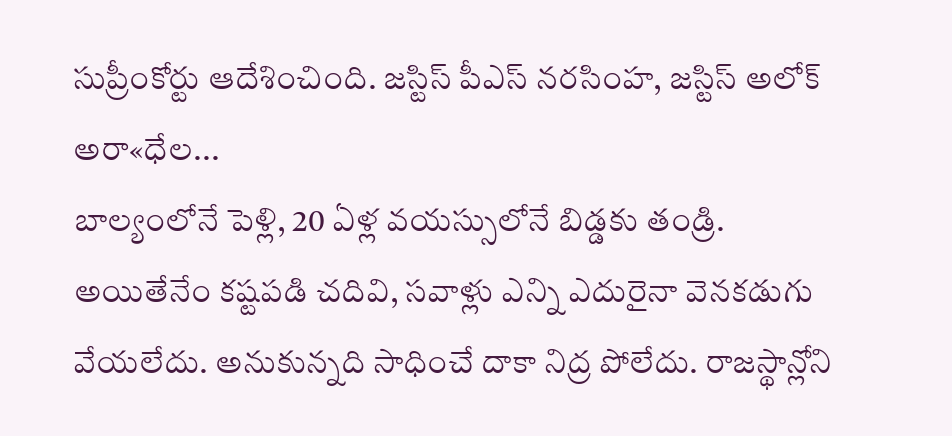సుప్రీంకోర్టు ఆదేశించింది. జస్టిస్ పీఎస్ నరసింహ, జస్టిస్ అలోక్ అరా«ధేల...
బాల్యంలోనే పెళ్లి, 20 ఏళ్ల వయస్సులోనే బిడ్డకు తండ్రి. అయితేనేం కష్టపడి చదివి, సవాళ్లు ఎన్ని ఎదురైనా వెనకడుగు వేయలేదు. అనుకున్నది సాధించే దాకా నిద్ర పోలేదు. రాజస్థాన్లోని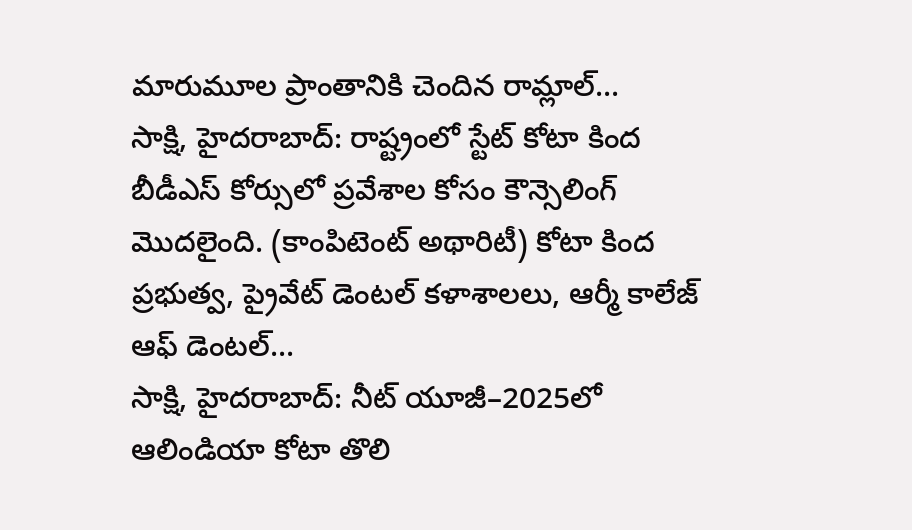మారుమూల ప్రాంతానికి చెందిన రామ్లాల్...
సాక్షి, హైదరాబాద్: రాష్ట్రంలో స్టేట్ కోటా కింద బీడీఎస్ కోర్సులో ప్రవేశాల కోసం కౌన్సెలింగ్ మొదలైంది. (కాంపిటెంట్ అథారిటీ) కోటా కింద ప్రభుత్వ, ప్రైవేట్ డెంటల్ కళాశాలలు, ఆర్మీ కాలేజ్ ఆఫ్ డెంటల్...
సాక్షి, హైదరాబాద్: నీట్ యూజీ–2025లో ఆలిండియా కోటా తొలి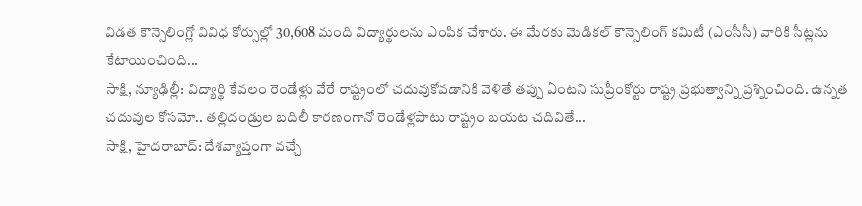విడత కౌన్సెలింగ్లో వివిధ కోర్సుల్లో 30,608 మంది విద్యార్థులను ఎంపిక చేశారు. ఈ మేరకు మెడికల్ కౌన్సెలింగ్ కమిటీ (ఎంసీసీ) వారికి సీట్లను కేటాయించింది...
సాక్షి, న్యూఢిల్లీ: విద్యార్థి కేవలం రెండేళ్లు వేరే రాష్ట్రంలో చదువుకోవడానికి వెళితే తప్పు ఏంటని సుప్రీంకోర్టు రాష్ట్ర ప్రభుత్వాన్ని ప్రశ్నించింది. ఉన్నత చదువుల కోసమో.. తల్లిదండ్రుల బదిలీ కారణంగానో రెండేళ్లపాటు రాష్ట్రం బయట చదివితే...
సాక్షి, హైదరాబాద్: దేశవ్యాప్తంగా వచ్చే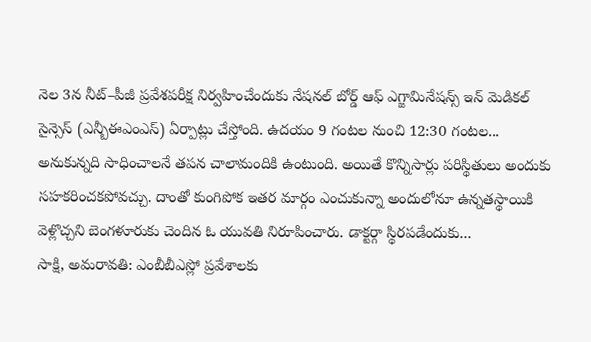నెల 3న నీట్–పీజీ ప్రవేశపరీక్ష నిర్వహించేందుకు నేషనల్ బోర్డ్ ఆఫ్ ఎగ్జామినేషన్స్ ఇన్ మెడికల్ సైన్సెస్ (ఎన్బీఈఎంఎస్) ఏర్పాట్లు చేస్తోంది. ఉదయం 9 గంటల నుంచి 12:30 గంటల...
అనుకున్నది సాధించాలనే తపన చాలామందికి ఉంటుంది. అయితే కొన్నిసార్లు పరిస్థితులు అందుకు సహకరించకపోవచ్చు. దాంతో కుంగిపోక ఇతర మార్గం ఎంచుకున్నా అందులోనూ ఉన్నతస్థాయికి వెళ్లొచ్చని బెంగళూరుకు చెందిన ఓ యువతి నిరూపించారు. డాక్టర్గా స్థిరపడేందుకు...
సాక్షి, అమరావతి: ఎంబీబీఎస్లో ప్రవేశాలకు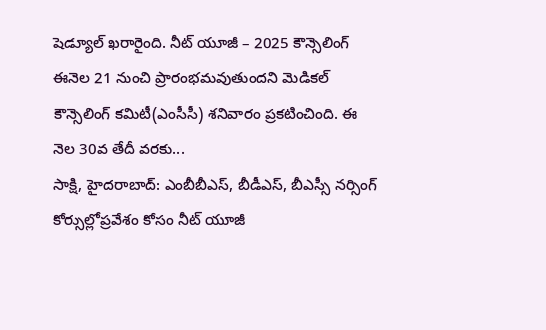షెడ్యూల్ ఖరారైంది. నీట్ యూజీ – 2025 కౌన్సెలింగ్ ఈనెల 21 నుంచి ప్రారంభమవుతుందని మెడికల్ కౌన్సెలింగ్ కమిటీ(ఎంసీసీ) శనివారం ప్రకటించింది. ఈ నెల 30వ తేదీ వరకు...
సాక్షి, హైదరాబాద్: ఎంబీబీఎస్, బీడీఎస్, బీఎస్సీ నర్సింగ్ కోర్సుల్లోప్రవేశం కోసం నీట్ యూజీ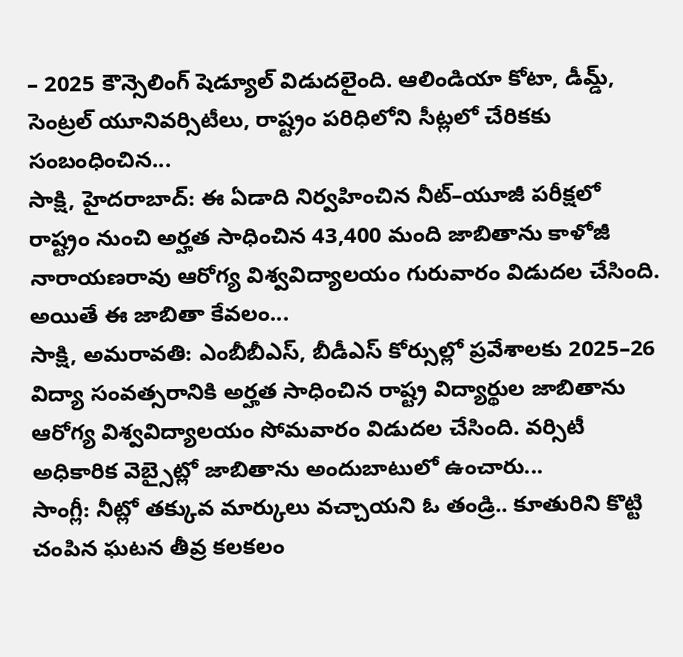– 2025 కౌన్సెలింగ్ షెడ్యూల్ విడుదలైంది. ఆలిండియా కోటా, డీమ్డ్, సెంట్రల్ యూనివర్సిటీలు, రాష్ట్రం పరిధిలోని సీట్లలో చేరికకు సంబంధించిన...
సాక్షి, హైదరాబాద్: ఈ ఏడాది నిర్వహించిన నీట్–యూజీ పరీక్షలో రాష్ట్రం నుంచి అర్హత సాధించిన 43,400 మంది జాబితాను కాళోజీ నారాయణరావు ఆరోగ్య విశ్వవిద్యాలయం గురువారం విడుదల చేసింది. అయితే ఈ జాబితా కేవలం...
సాక్షి, అమరావతి: ఎంబీబీఎస్, బీడీఎస్ కోర్సుల్లో ప్రవేశాలకు 2025–26 విద్యా సంవత్సరానికి అర్హత సాధించిన రాష్ట్ర విద్యార్థుల జాబితాను ఆరోగ్య విశ్వవిద్యాలయం సోమవారం విడుదల చేసింది. వర్సిటీ అధికారిక వెబ్సైట్లో జాబితాను అందుబాటులో ఉంచారు...
సాంగ్లీ: నీట్లో తక్కువ మార్కులు వచ్చాయని ఓ తండ్రి.. కూతురిని కొట్టి చంపిన ఘటన తీవ్ర కలకలం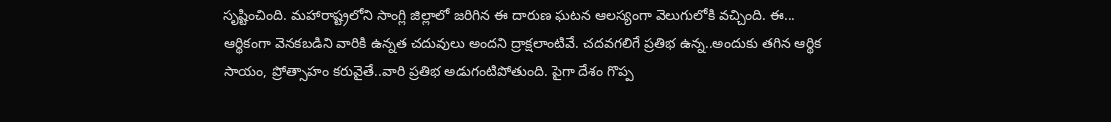సృష్టించింది. మహారాష్ట్రలోని సాంగ్లి జిల్లాలో జరిగిన ఈ దారుణ ఘటన ఆలస్యంగా వెలుగులోకి వచ్చింది. ఈ...
ఆర్థికంగా వెనకబడిని వారికి ఉన్నత చదువులు అందని ద్రాక్షలాంటివే. చదవగలిగే ప్రతిభ ఉన్న..అందుకు తగిన ఆర్థిక సాయం, ప్రోత్సాహం కరువైతే..వారి ప్రతిభ అడుగంటిపోతుంది. పైగా దేశం గొప్ప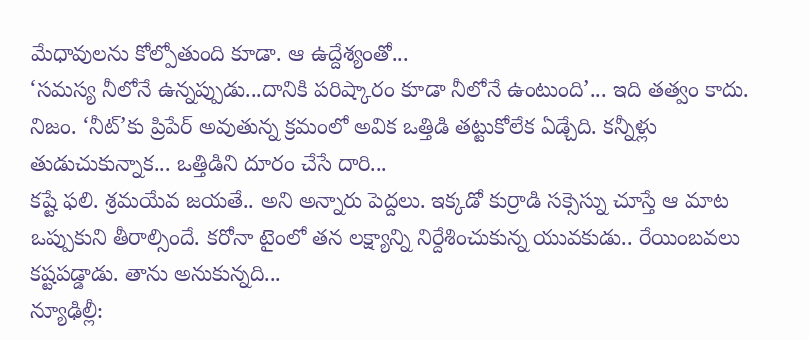మేధావులను కోల్పోతుంది కూడా. ఆ ఉద్దేశ్యంతో...
‘సమస్య నీలోనే ఉన్నప్పుడు...దానికి పరిష్కారం కూడా నీలోనే ఉంటుంది’... ఇది తత్వం కాదు. నిజం. ‘నీట్’కు ప్రిపేర్ అవుతున్న క్రమంలో అవిక ఒత్తిడి తట్టుకోలేక ఏడ్చేది. కన్నీళ్లు తుడుచుకున్నాక... ఒత్తిడిని దూరం చేసే దారి...
కష్టే ఫలి. శ్రమయేవ జయతే.. అని అన్నారు పెద్దలు. ఇక్కడో కుర్రాడి సక్సెస్ను చూస్తే ఆ మాట ఒప్పుకుని తీరాల్సిందే. కరోనా టైంలో తన లక్ష్యాన్ని నిర్దేశించుకున్న యువకుడు.. రేయింబవలు కష్టపడ్డాడు. తాను అనుకున్నది...
న్యూఢిల్లీ: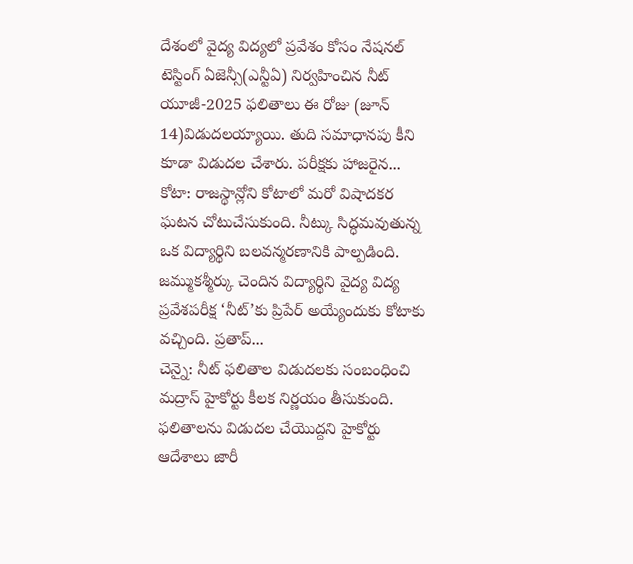దేశంలో వైద్య విద్యలో ప్రవేశం కోసం నేషనల్ టెస్టింగ్ ఏజెన్సీ(ఎన్టీఏ) నిర్వహించిన నీట్ యూజీ-2025 ఫలితాలు ఈ రోజు (జూన్ 14)విడుదలయ్యాయి. తుది సమాధానపు కీని కూడా విడుదల చేశారు. పరీక్షకు హాజరైన...
కోటా: రాజస్థాన్లోని కోటాలో మరో విషాదకర ఘటన చోటుచేసుకుంది. నీట్కు సిద్ధమవుతున్న ఒక విద్యార్థిని బలవన్మరణానికి పాల్పడింది. జమ్ముకశ్మీర్కు చెందిన విద్యార్థిని వైద్య విద్య ప్రవేశపరీక్ష ‘నీట్’కు ప్రిపేర్ అయ్యేందుకు కోటాకు వచ్చింది. ప్రతాప్...
చెన్నై: నీట్ ఫలితాల విడుదలకు సంబంధించి మద్రాస్ హైకోర్టు కీలక నిర్ణయం తీసుకుంది. ఫలితాలను విడుదల చేయొద్దని హైకోర్టు ఆదేశాలు జారీ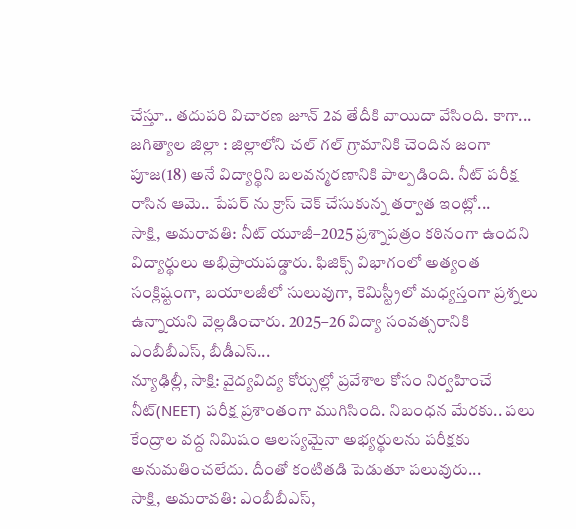చేస్తూ.. తదుపరి విచారణ జూన్ 2వ తేదీకి వాయిదా వేసింది. కాగా...
జగిత్యాల జిల్లా : జిల్లాలోని చల్ గల్ గ్రామానికి చెందిన జంగా పూజ(18) అనే విద్యార్థిని బలవన్మరణానికి పాల్పడింది. నీట్ పరీక్ష రాసిన ఆమె.. పేపర్ ను క్రాస్ చెక్ చేసుకున్న తర్వాత ఇంట్లో...
సాక్షి, అమరావతి: నీట్ యూజీ–2025 ప్రశ్నాపత్రం కఠినంగా ఉందని విద్యార్థులు అభిప్రాయపడ్డారు. ఫిజిక్స్ విభాగంలో అత్యంత సంక్లిష్టంగా, బయాలజీలో సులువుగా, కెమిస్ట్రీలో మధ్యస్తంగా ప్రశ్నలు ఉన్నాయని వెల్లడించారు. 2025–26 విద్యా సంవత్సరానికి ఎంబీబీఎస్, బీడీఎస్...
న్యూఢిల్లీ, సాక్షి: వైద్యవిద్య కోర్సుల్లో ప్రవేశాల కోసం నిర్వహించే నీట్(NEET) పరీక్ష ప్రశాంతంగా ముగిసింది. నిబంధన మేరకు.. పలు కేంద్రాల వద్ద నిమిషం ఆలస్యమైనా అభ్యర్థులను పరీక్షకు అనుమతించలేదు. దీంతో కంటితడి పెడుతూ పలువురు...
సాక్షి, అమరావతి: ఎంబీబీఎస్,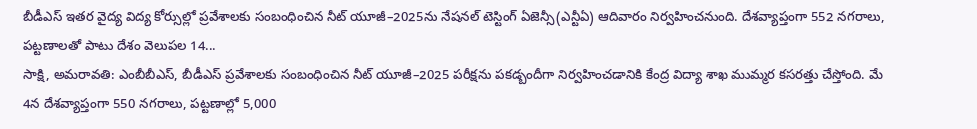బీడీఎస్ ఇతర వైద్య విద్య కోర్సుల్లో ప్రవేశాలకు సంబంధించిన నీట్ యూజీ–2025ను నేషనల్ టెస్టింగ్ ఏజెన్సీ(ఎన్టీఏ) ఆదివారం నిర్వహించనుంది. దేశవ్యాప్తంగా 552 నగరాలు, పట్టణాలతో పాటు దేశం వెలుపల 14...
సాక్షి, అమరావతి: ఎంబీబీఎస్, బీడీఎస్ ప్రవేశాలకు సంబంధించిన నీట్ యూజీ–2025 పరీక్షను పకడ్బందీగా నిర్వహించడానికి కేంద్ర విద్యా శాఖ ముమ్మర కసరత్తు చేస్తోంది. మే 4న దేశవ్యాప్తంగా 550 నగరాలు, పట్టణాల్లో 5,000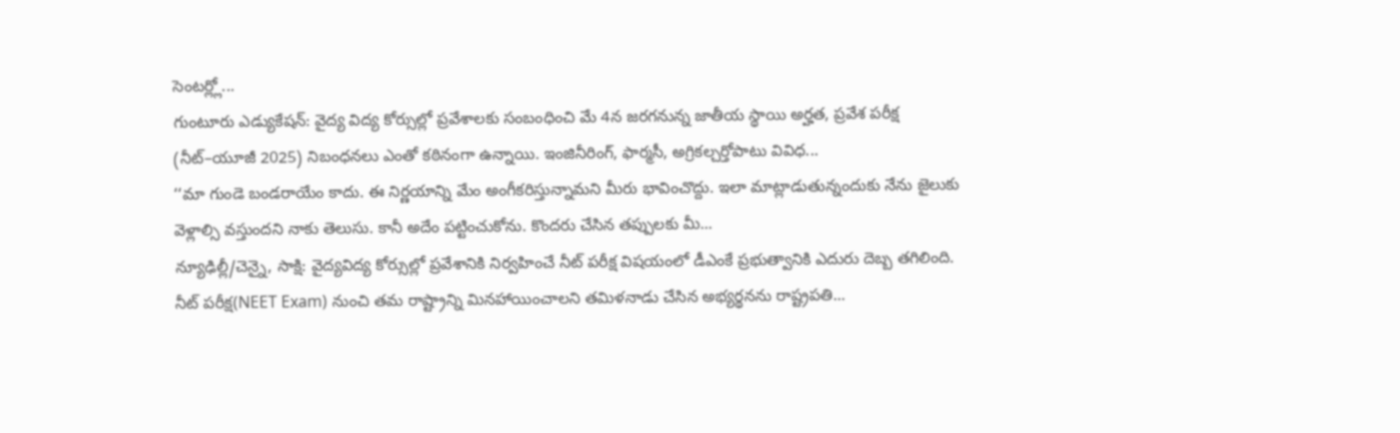సెంటర్ల్లో...
గుంటూరు ఎడ్యుకేషన్: వైద్య విద్య కోర్సుల్లో ప్రవేశాలకు సంబంధించి మే 4న జరగనున్న జాతీయ స్థాయి అర్హత, ప్రవేశ పరీక్ష (నీట్–యూజీ 2025) నిబంధనలు ఎంతో కఠినంగా ఉన్నాయి. ఇంజినీరింగ్, ఫార్మసీ, అగ్రికల్చర్తోపాటు వివిధ...
‘‘మా గుండె బండరాయేం కాదు. ఈ నిర్ణయాన్ని మేం అంగీకరిస్తున్నామని మీరు భావించొద్దు. ఇలా మాట్లాడుతున్నందుకు నేను జైలుకు వెళ్లాల్సి వస్తుందని నాకు తెలుసు. కానీ అదేం పట్టించుకోను. కొందరు చేసిన తప్పులకు మీ...
న్యూఢిల్లీ/చెన్నై, సాక్షి: వైద్యవిద్య కోర్సుల్లో ప్రవేశానికి నిర్వహించే నీట్ పరీక్ష విషయంలో డీఎంకే ప్రభుత్వానికి ఎదురు దెబ్బ తగిలింది. నీట్ పరీక్ష(NEET Exam) నుంచి తమ రాష్ట్రాన్ని మినహాయించాలని తమిళనాడు చేసిన అభ్యర్థనను రాష్ట్రపతి...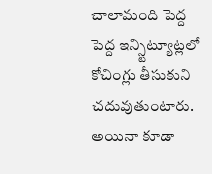చాలామంది పెద్ద పెద్ద ఇన్స్టిట్యూట్లలో కోచింగ్లు తీసుకుని చదువుతుంటారు. అయినా కూడా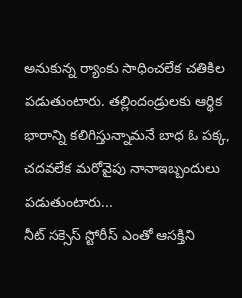అనుకున్న ర్యాంకు సాధించలేక చతికిల పడుతుంటారు. తల్లిందండ్రులకు ఆర్థిక భారాన్ని కలిగిస్తున్నామనే బాధ ఓ పక్క, చదవలేక మరోవైపు నానాఇబ్బందులు పడుతుంటారు...
నీట్ సక్సెస్ స్టోరీస్ ఎంతో ఆసక్తిని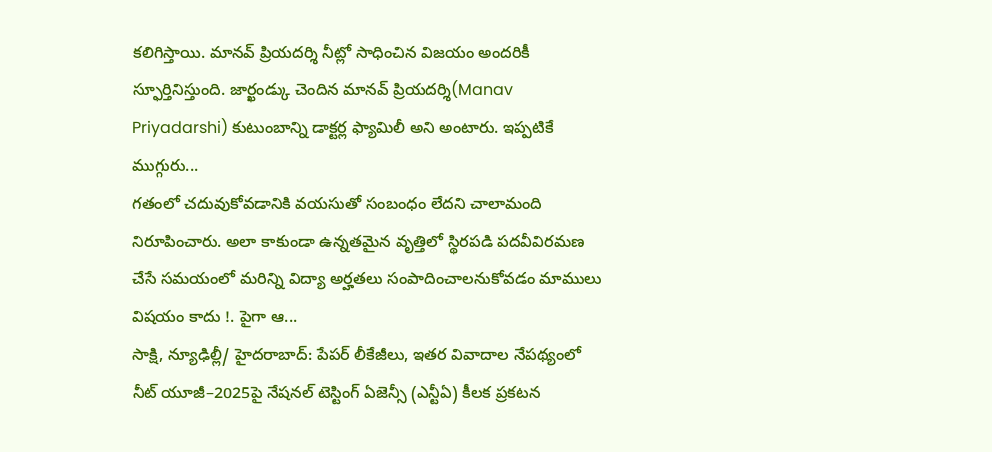కలిగిస్తాయి. మానవ్ ప్రియదర్శి నీట్లో సాధించిన విజయం అందరికీ స్ఫూర్తినిస్తుంది. జార్ఖండ్కు చెందిన మానవ్ ప్రియదర్శి(Manav Priyadarshi) కుటుంబాన్ని డాక్టర్ల ఫ్యామిలీ అని అంటారు. ఇప్పటికే ముగ్గురు...
గతంలో చదువుకోవడానికి వయసుతో సంబంధం లేదని చాలామంది నిరూపించారు. అలా కాకుండా ఉన్నతమైన వృత్తిలో స్థిరపడి పదవీవిరమణ చేసే సమయంలో మరిన్ని విద్యా అర్హతలు సంపాదించాలనుకోవడం మాములు విషయం కాదు !. పైగా ఆ...
సాక్షి, న్యూఢిల్లీ/ హైదరాబాద్: పేపర్ లీకేజీలు, ఇతర వివాదాల నేపథ్యంలో నీట్ యూజీ–2025పై నేషనల్ టెస్టింగ్ ఏజెన్సీ (ఎన్టీఏ) కీలక ప్రకటన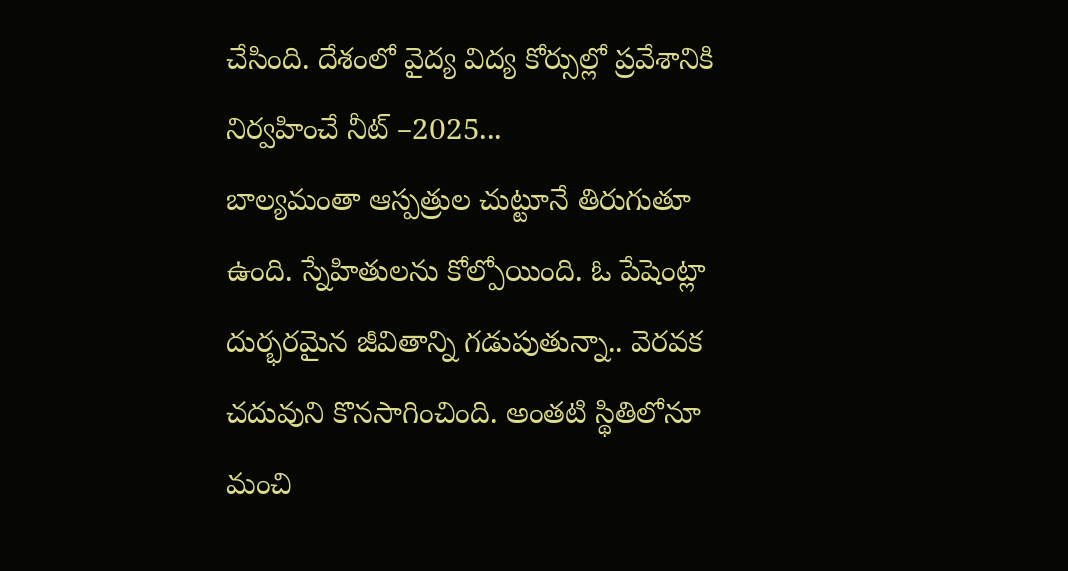చేసింది. దేశంలో వైద్య విద్య కోర్సుల్లో ప్రవేశానికి నిర్వహించే నీట్ –2025...
బాల్యమంతా ఆస్పత్రుల చుట్టూనే తిరుగుతూ ఉంది. స్నేహితులను కోల్పోయింది. ఓ పేషెంట్లా దుర్భరమైన జీవితాన్ని గడుపుతున్నా.. వెరవక చదువుని కొనసాగించింది. అంతటి స్థితిలోనూ మంచి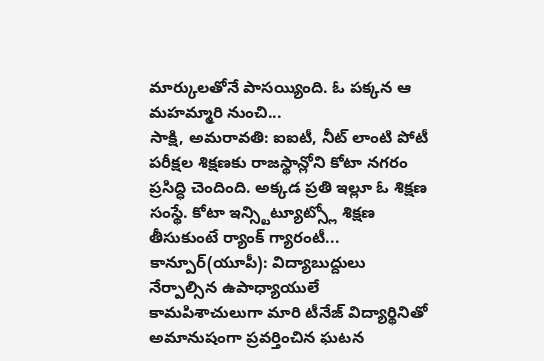మార్కులతోనే పాసయ్యింది. ఓ పక్కన ఆ మహమ్మారి నుంచి...
సాక్షి, అమరావతి: ఐఐటీ, నీట్ లాంటి పోటీ పరీక్షల శిక్షణకు రాజస్థాన్లోని కోటా నగరం ప్రసిద్ధి చెందింది. అక్కడ ప్రతి ఇల్లూ ఓ శిక్షణ సంస్థే. కోటా ఇన్స్టిట్యూట్స్లో శిక్షణ తీసుకుంటే ర్యాంక్ గ్యారంటీ...
కాన్పూర్(యూపీ): విద్యాబుద్దులు నేర్పాల్సిన ఉపాధ్యాయులే కామపిశాచులుగా మారి టీనేజ్ విద్యార్థినితో అమానుషంగా ప్రవర్తించిన ఘటన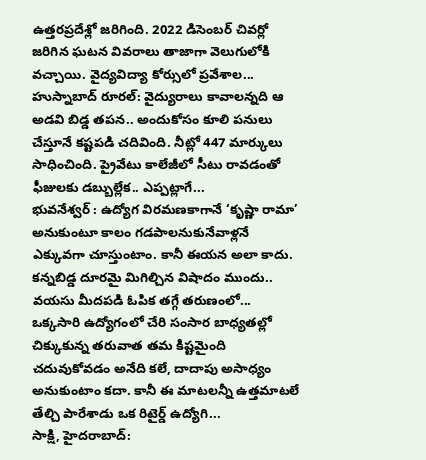ఉత్తరప్రదేశ్లో జరిగింది. 2022 డిసెంబర్ చివర్లో జరిగిన ఘటన వివరాలు తాజాగా వెలుగులోకి వచ్చాయి. వైద్యవిద్యా కోర్సులో ప్రవేశాల...
హుస్నాబాద్ రూరల్: వైద్యురాలు కావాలన్నది ఆ అడవి బిడ్డ తపన.. అందుకోసం కూలి పనులు చేస్తూనే కష్టపడి చదివింది. నీట్లో 447 మార్కులు సాధించింది. ప్రైవేటు కాలేజీలో సీటు రావడంతో ఫీజులకు డబ్బుల్లేక.. ఎప్పట్లాగే...
భువనేశ్వర్ : ఉద్యోగ విరమణకాగానే ‘కృష్ణా రామా’ అనుకుంటూ కాలం గడపాలనుకునేవాళ్లనే ఎక్కువగా చూస్తుంటాం. కానీ ఈయన అలా కాదు. కన్నబిడ్డ దూరమై మిగిల్చిన విషాదం ముందు.. వయసు మీదపడి ఓపిక తగ్గే తరుణంలో...
ఒక్కసారి ఉద్యోగంలో చేరి సంసార బాధ్యతల్లో చిక్కుకున్న తరువాత తమ కిష్టమైంది చదువుకోవడం అనేది కలే, దాదాపు అసాధ్యం అనుకుంటాం కదా. కానీ ఈ మాటలన్నీ ఉత్తమాటలే తేల్చి పారేశాడు ఒక రిటైర్డ్ ఉద్యోగి...
సాక్షి, హైదరాబాద్: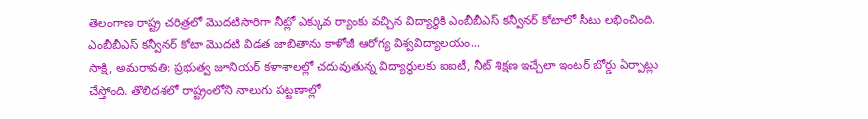తెలంగాణ రాష్ట్ర చరిత్రలో మొదటిసారిగా నీట్లో ఎక్కువ ర్యాంకు వచ్చిన విద్యార్థికి ఎంబీబీఎస్ కన్వీనర్ కోటాలో సీటు లభించింది. ఎంబీబీఎస్ కన్వీనర్ కోటా మొదటి విడత జాబితాను కాళోజీ ఆరోగ్య విశ్వవిద్యాలయం...
సాక్షి, అమరావతి: ప్రభుత్వ జూనియర్ కళాశాలల్లో చదువుతున్న విద్యార్థులకు ఐఐటీ, నీట్ శిక్షణ ఇచ్చేలా ఇంటర్ బోర్డు ఏర్పాట్లు చేస్తోంది. తొలిదశలో రాష్ట్రంలోని నాలుగు పట్టణాల్లో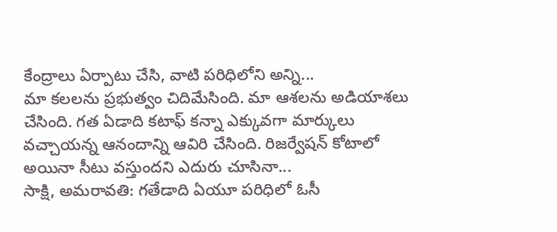కేంద్రాలు ఏర్పాటు చేసి, వాటి పరిధిలోని అన్ని...
మా కలలను ప్రభుత్వం చిదిమేసింది. మా ఆశలను అడియాశలు చేసింది. గత ఏడాది కటాఫ్ కన్నా ఎక్కువగా మార్కులు వచ్చాయన్న ఆనందాన్ని ఆవిరి చేసింది. రిజర్వేషన్ కోటాలో అయినా సీటు వస్తుందని ఎదురు చూసినా...
సాక్షి, అమరావతి: గతేడాది ఏయూ పరిధిలో ఓసీ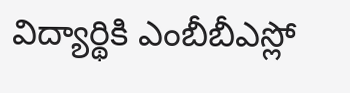విద్యార్థికి ఎంబీబీఎస్లో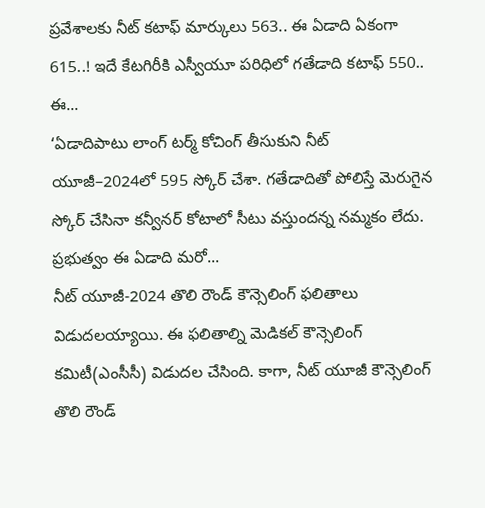ప్రవేశాలకు నీట్ కటాఫ్ మార్కులు 563.. ఈ ఏడాది ఏకంగా 615..! ఇదే కేటగిరీకి ఎస్వీయూ పరిధిలో గతేడాది కటాఫ్ 550.. ఈ...
‘ఏడాదిపాటు లాంగ్ టర్మ్ కోచింగ్ తీసుకుని నీట్ యూజీ–2024లో 595 స్కోర్ చేశా. గతేడాదితో పోలిస్తే మెరుగైన స్కోర్ చేసినా కన్వీనర్ కోటాలో సీటు వస్తుందన్న నమ్మకం లేదు. ప్రభుత్వం ఈ ఏడాది మరో...
నీట్ యూజీ-2024 తొలి రౌండ్ కౌన్సెలింగ్ ఫలితాలు విడుదలయ్యాయి. ఈ ఫలితాల్ని మెడికల్ కౌన్సెలింగ్ కమిటీ(ఎంసీసీ) విడుదల చేసింది. కాగా, నీట్ యూజీ కౌన్సెలింగ్ తొలి రౌండ్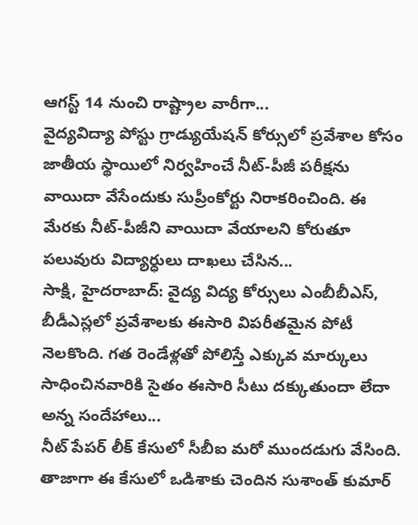ఆగస్ట్ 14 నుంచి రాష్ట్రాల వారీగా...
వైద్యవిద్యా పోస్టు గ్రాడ్యుయేషన్ కోర్సులో ప్రవేశాల కోసం జాతీయ స్థాయిలో నిర్వహించే నీట్-పీజీ పరీక్షను వాయిదా వేసేందుకు సుప్రీంకోర్టు నిరాకరించింది. ఈ మేరకు నీట్-పీజీని వాయిదా వేయాలని కోరుతూ పలువురు విద్యార్ధులు దాఖలు చేసిన...
సాక్షి, హైదరాబాద్: వైద్య విద్య కోర్సులు ఎంబీబీఎస్, బీడీఎస్లలో ప్రవేశాలకు ఈసారి విపరీతమైన పోటీ నెలకొంది. గత రెండేళ్లతో పోలిస్తే ఎక్కువ మార్కులు సాధించినవారికి సైతం ఈసారి సీటు దక్కుతుందా లేదా అన్న సందేహాలు...
నీట్ పేపర్ లీక్ కేసులో సీబీఐ మరో ముందడుగు వేసింది. తాజాగా ఈ కేసులో ఒడిశాకు చెందిన సుశాంత్ కుమార్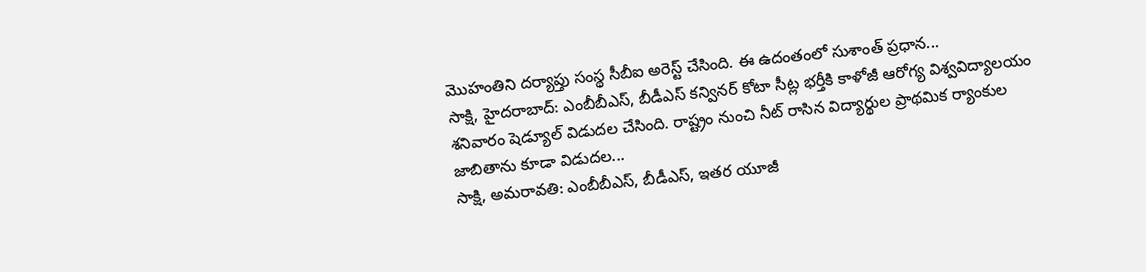మొహంతిని దర్యాప్తు సంస్థ సీబీఐ అరెస్ట్ చేసింది. ఈ ఉదంతంలో సుశాంత్ ప్రధాన...
సాక్షి, హైదరాబాద్: ఎంబీబీఎస్, బీడీఎస్ కన్వినర్ కోటా సీట్ల భర్తీకి కాళోజీ ఆరోగ్య విశ్వవిద్యాలయం శనివారం షెడ్యూల్ విడుదల చేసింది. రాష్ట్రం నుంచి నీట్ రాసిన విద్యార్థుల ప్రాథమిక ర్యాంకుల జాబితాను కూడా విడుదల...
సాక్షి, అమరావతి: ఎంబీబీఎస్, బీడీఎస్, ఇతర యూజీ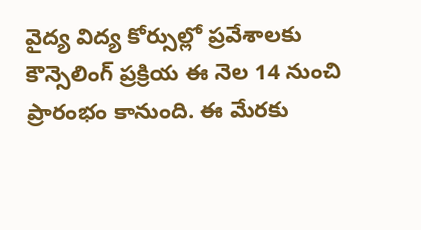వైద్య విద్య కోర్సుల్లో ప్రవేశాలకు కౌన్సెలింగ్ ప్రక్రియ ఈ నెల 14 నుంచి ప్రారంభం కానుంది. ఈ మేరకు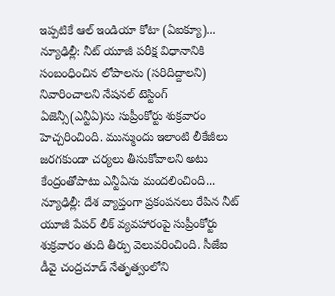ఇప్పటికే ఆల్ ఇండియా కోటా (ఏఐక్యూ)...
న్యూఢిల్లీ: నీట్ యూజీ పరీక్ష విధానానికి సంబంధించిన లోపాలను (సరిదిద్దాలని) నివారించాలని నేషనల్ టెస్టింగ్ ఏజెన్సీ(ఎన్టీఏ)ను సుప్రీంకోర్టు శుక్రవారం హెచ్చరించింది. మున్ముందు ఇలాంటి లీకేజీలు జరగకుండా చర్యలు తీసుకోవాలని అటు కేంద్రంతోపాటు ఎన్టీఏను మందలించింది...
న్యూఢిల్లీ: దేశ వ్యాప్తంగా ప్రకంపనలు రేపిన నీట్ యూజీ పేపర్ లీక్ వ్యవహారంపై సుప్రీంకోర్టు శుక్రవారం తుది తీర్పు వెలువరించింది. సీజేఐ డీవై చంద్రచూడ్ నేతృత్వంలోని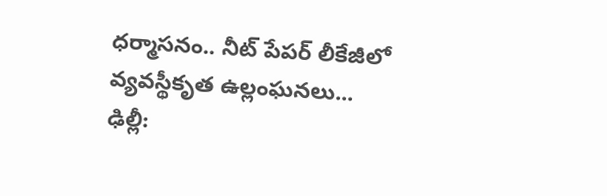ధర్మాసనం.. నీట్ పేపర్ లీకేజీలో వ్యవస్థీకృత ఉల్లంఘనలు...
ఢిల్లీ: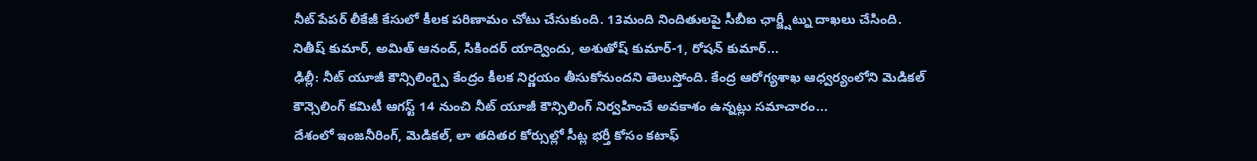నీట్ పేపర్ లీకేజీ కేసులో కీలక పరిణామం చోటు చేసుకుంది. 13మంది నిందితులపై సీబీఐ ఛార్జ్షీట్ను దాఖలు చేసింది. నితీష్ కుమార్, అమిత్ ఆనంద్, సికిందర్ యాద్వెందు, అశుతోష్ కుమార్-1, రోషన్ కుమార్...
ఢిల్లీ: నీట్ యూజీ కౌన్సిలింగ్పై కేంద్రం కీలక నిర్ణయం తీసుకోనుందని తెలుస్తోంది. కేంద్ర ఆరోగ్యశాఖ ఆధ్వర్యంలోని మెడికల్ కౌన్సెలింగ్ కమిటీ ఆగస్ట్ 14 నుంచి నీట్ యూజీ కౌన్సిలింగ్ నిర్వహించే అవకాశం ఉన్నట్లు సమాచారం...
దేశంలో ఇంజనీరింగ్, మెడికల్, లా తదితర కోర్సుల్లో సీట్ల భర్తీ కోసం కటాఫ్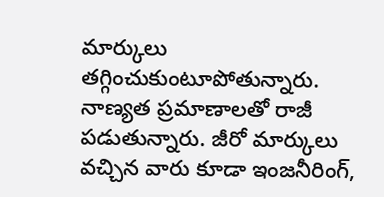మార్కులు తగ్గించుకుంటూపోతున్నారు. నాణ్యత ప్రమాణాలతో రాజీ పడుతున్నారు. జీరో మార్కులు వచ్చిన వారు కూడా ఇంజనీరింగ్,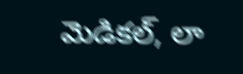మెడికల్, లా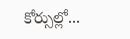కోర్సుల్లో...